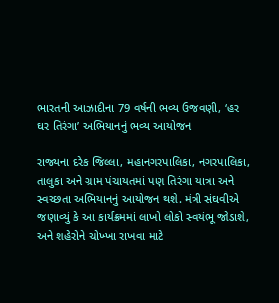ભારતની આઝાદીના 79 વર્ષની ભવ્ય ઉજવણી, ‘હર ઘર તિરંગા’ અભિયાનનું ભવ્ય આયોજન

રાજ્યના દરેક જિલ્લા, મહાનગરપાલિકા, નગરપાલિકા, તાલુકા અને ગ્રામ પંચાયતમાં પણ તિરંગા યાત્રા અને સ્વચ્છતા અભિયાનનું આયોજન થશે. મંત્રી સંઘવીએ જણાવ્યું કે આ કાર્યક્રમમાં લાખો લોકો સ્વયંભૂ જોડાશે, અને શહેરોને ચોખ્ખા રાખવા માટે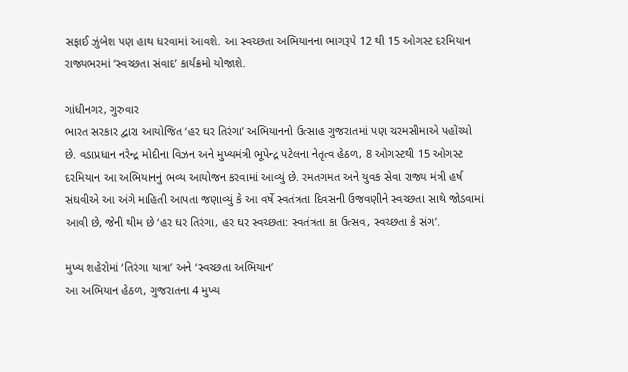સફાઈ ઝુંબેશ પણ હાથ ધરવામાં આવશે. આ સ્વચ્છતા અભિયાનના ભાગરૂપે 12 થી 15 ઓગસ્ટ દરમિયાન રાજ્યભરમાં ‘સ્વચ્છતા સંવાદ’ કાર્યક્રમો યોજાશે.

ગાંધીનગર, ગુરુવાર
ભારત સરકાર દ્વારા આયોજિત ‘હર ઘર તિરંગા’ અભિયાનનો ઉત્સાહ ગુજરાતમાં પણ ચરમસીમાએ પહોંચ્યો છે. વડાપ્રધાન નરેન્દ્ર મોદીના વિઝન અને મુખ્યમંત્રી ભૂપેન્દ્ર પટેલના નેતૃત્વ હેઠળ, 8 ઓગસ્ટથી 15 ઓગસ્ટ દરમિયાન આ અભિયાનનું ભવ્ય આયોજન કરવામાં આવ્યું છે. રમતગમત અને યુવક સેવા રાજ્ય મંત્રી હર્ષ સંઘવીએ આ અંગે માહિતી આપતા જણાવ્યું કે આ વર્ષે સ્વતંત્રતા દિવસની ઉજવણીને સ્વચ્છતા સાથે જોડવામાં આવી છે, જેની થીમ છે ‘હર ઘર તિરંગા, હર ઘર સ્વચ્છતા: સ્વતંત્રતા કા ઉત્સવ, સ્વચ્છતા કે સંગ’.

મુખ્ય શહેરોમાં ‘તિરંગા યાત્રા’ અને ‘સ્વચ્છતા અભિયાન’
આ અભિયાન હેઠળ, ગુજરાતના 4 મુખ્ય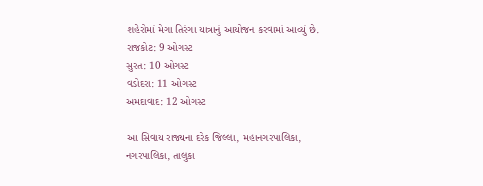શહેરોમાં મેગા તિરંગા યાત્રાનું આયોજન કરવામાં આવ્યું છે.
રાજકોટ: 9 ઓગસ્ટ
સુરત: 10 ઓગસ્ટ
વડોદરા: 11 ઓગસ્ટ
અમદાવાદ: 12 ઓગસ્ટ

આ સિવાય રાજ્યના દરેક જિલ્લા, મહાનગરપાલિકા, નગરપાલિકા, તાલુકા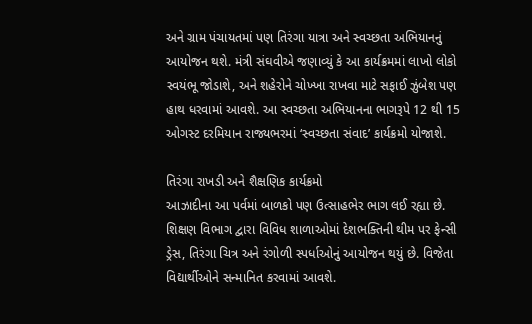અને ગ્રામ પંચાયતમાં પણ તિરંગા યાત્રા અને સ્વચ્છતા અભિયાનનું આયોજન થશે. મંત્રી સંઘવીએ જણાવ્યું કે આ કાર્યક્રમમાં લાખો લોકો સ્વયંભૂ જોડાશે, અને શહેરોને ચોખ્ખા રાખવા માટે સફાઈ ઝુંબેશ પણ હાથ ધરવામાં આવશે. આ સ્વચ્છતા અભિયાનના ભાગરૂપે 12 થી 15 ઓગસ્ટ દરમિયાન રાજ્યભરમાં ‘સ્વચ્છતા સંવાદ’ કાર્યક્રમો યોજાશે.

તિરંગા રાખડી અને શૈક્ષણિક કાર્યક્રમો
આઝાદીના આ પર્વમાં બાળકો પણ ઉત્સાહભેર ભાગ લઈ રહ્યા છે. શિક્ષણ વિભાગ દ્વારા વિવિધ શાળાઓમાં દેશભક્તિની થીમ પર ફેન્સી ડ્રેસ, તિરંગા ચિત્ર અને રંગોળી સ્પર્ધાઓનું આયોજન થયું છે. વિજેતા વિદ્યાર્થીઓને સન્માનિત કરવામાં આવશે.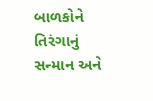બાળકોને તિરંગાનું સન્માન અને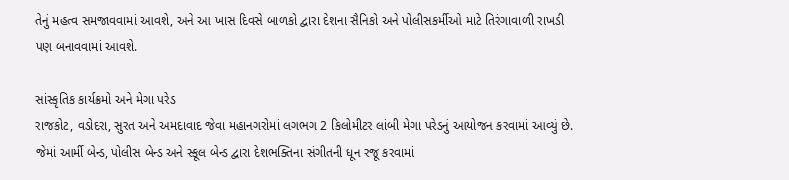તેનું મહત્વ સમજાવવામાં આવશે, અને આ ખાસ દિવસે બાળકો દ્વારા દેશના સૈનિકો અને પોલીસકર્મીઓ માટે તિરંગાવાળી રાખડી પણ બનાવવામાં આવશે.

સાંસ્કૃતિક કાર્યક્રમો અને મેગા પરેડ
રાજકોટ, વડોદરા, સુરત અને અમદાવાદ જેવા મહાનગરોમાં લગભગ 2 કિલોમીટર લાંબી મેગા પરેડનું આયોજન કરવામાં આવ્યું છે. જેમાં આર્મી બેન્ડ, પોલીસ બેન્ડ અને સ્કૂલ બેન્ડ દ્વારા દેશભક્તિના સંગીતની ધૂન રજૂ કરવામાં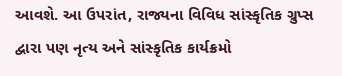આવશે. આ ઉપરાંત, રાજ્યના વિવિધ સાંસ્કૃતિક ગ્રુપ્સ દ્વારા પણ નૃત્ય અને સાંસ્કૃતિક કાર્યક્રમો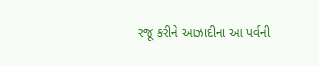રજૂ કરીને આઝાદીના આ પર્વની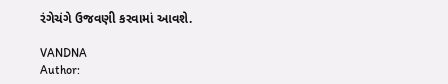રંગેચંગે ઉજવણી કરવામાં આવશે.

VANDNA
Author: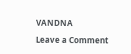VANDNA

Leave a Comment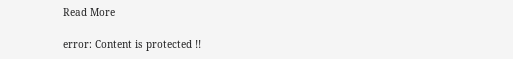Read More

error: Content is protected !!